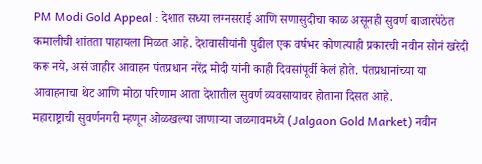PM Modi Gold Appeal : देशात सध्या लग्नसराई आणि सणासुदीचा काळ असूनही सुवर्ण बाजारपेठेत कमालीची शांतता पाहायला मिळत आहे. देशवासीयांनी पुढील एक वर्षभर कोणत्याही प्रकारची नवीन सोनं खरेदी करू नये, असं जाहीर आवाहन पंतप्रधान नरेंद्र मोदी यांनी काही दिवसांपूर्वी केलं होते. पंतप्रधानांच्या या आवाहनाचा थेट आणि मोठा परिणाम आता देशातील सुवर्ण व्यवसायावर होताना दिसत आहे.
महाराष्ट्राची सुवर्णनगरी म्हणून ओळखल्या जाणाऱ्या जळगावमध्ये (Jalgaon Gold Market) नवीन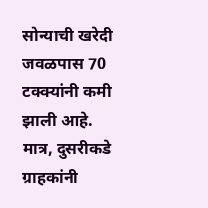सोन्याची खरेदी जवळपास 70 टक्क्यांनी कमी झाली आहे. मात्र, दुसरीकडे ग्राहकांनी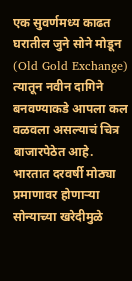एक सुवर्णमध्य काढत घरातील जुने सोने मोडून (Old Gold Exchange) त्यातून नवीन दागिने बनवण्याकडे आपला कल वळवला असल्याचं चित्र बाजारपेठेत आहे.
भारतात दरवर्षी मोठ्या प्रमाणावर होणाऱ्या सोन्याच्या खरेदीमुळे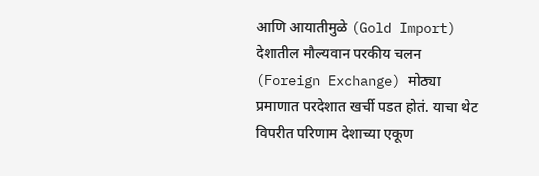आणि आयातीमुळे (Gold Import) देशातील मौल्यवान परकीय चलन (Foreign Exchange) मोठ्या प्रमाणात परदेशात खर्ची पडत होतं. याचा थेट विपरीत परिणाम देशाच्या एकूण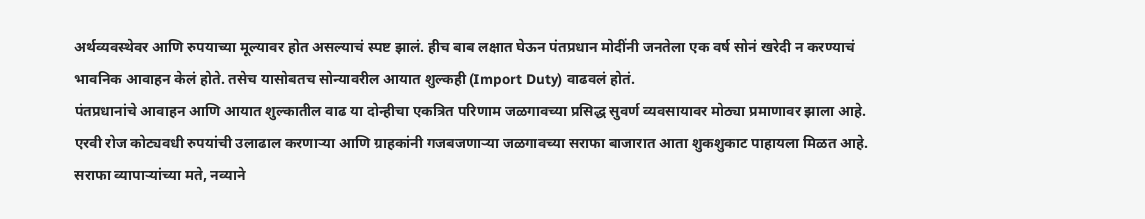अर्थव्यवस्थेवर आणि रुपयाच्या मूल्यावर होत असल्याचं स्पष्ट झालं. हीच बाब लक्षात घेऊन पंतप्रधान मोदींनी जनतेला एक वर्ष सोनं खरेदी न करण्याचं भावनिक आवाहन केलं होते. तसेच यासोबतच सोन्यावरील आयात शुल्कही (Import Duty) वाढवलं होतं.
पंतप्रधानांचे आवाहन आणि आयात शुल्कातील वाढ या दोन्हीचा एकत्रित परिणाम जळगावच्या प्रसिद्ध सुवर्ण व्यवसायावर मोठ्या प्रमाणावर झाला आहे. एरवी रोज कोट्यवधी रुपयांची उलाढाल करणाऱ्या आणि ग्राहकांनी गजबजणाऱ्या जळगावच्या सराफा बाजारात आता शुकशुकाट पाहायला मिळत आहे.
सराफा व्यापाऱ्यांच्या मते, नव्याने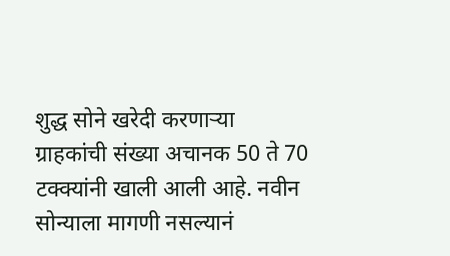शुद्ध सोने खरेदी करणाऱ्या ग्राहकांची संख्या अचानक 50 ते 70 टक्क्यांनी खाली आली आहे. नवीन सोन्याला मागणी नसल्यानं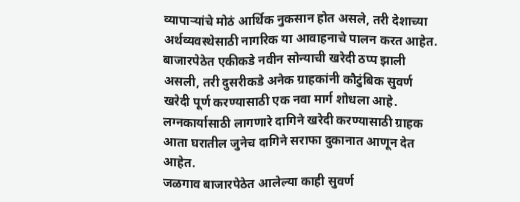व्यापाऱ्यांचे मोठं आर्थिक नुकसान होत असले, तरी देशाच्या अर्थव्यवस्थेसाठी नागरिक या आवाहनाचे पालन करत आहेत.
बाजारपेठेत एकीकडे नवीन सोन्याची खरेदी ठप्प झाली असली, तरी दुसरीकडे अनेक ग्राहकांनी कौटुंबिक सुवर्ण खरेदी पूर्ण करण्यासाठी एक नवा मार्ग शोधला आहे. लग्नकार्यासाठी लागणारे दागिने खरेदी करण्यासाठी ग्राहक आता घरातील जुनेच दागिने सराफा दुकानात आणून देत आहेत.
जळगाव बाजारपेठेत आलेल्या काही सुवर्ण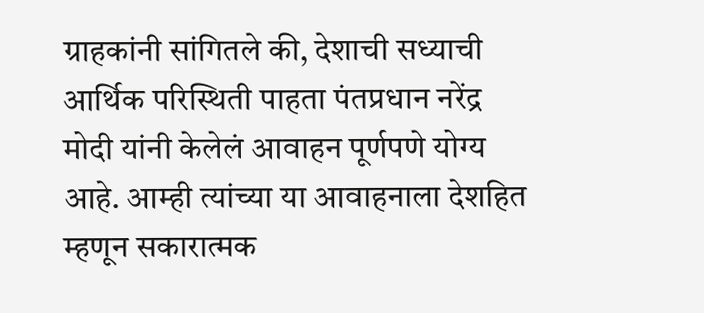ग्राहकांनी सांगितले की, देशाची सध्याची आर्थिक परिस्थिती पाहता पंतप्रधान नरेंद्र मोदी यांनी केलेलं आवाहन पूर्णपणे योग्य आहे. आम्ही त्यांच्या या आवाहनाला देशहित म्हणून सकारात्मक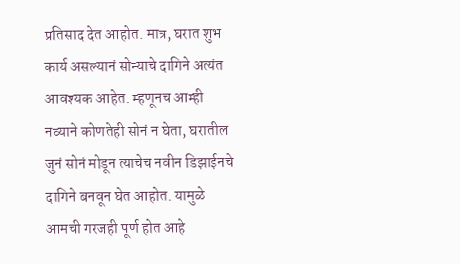प्रतिसाद देत आहोत. मात्र, घरात शुभ कार्य असल्यानं सोन्याचे दागिने अत्यंत आवश्यक आहेत. म्हणूनच आम्ही नव्याने कोणतेही सोनं न घेता, घरातील जुनं सोनं मोडून त्याचेच नवीन डिझाईनचे दागिने बनवून घेत आहोत. यामुळे आमची गरजही पूर्ण होत आहे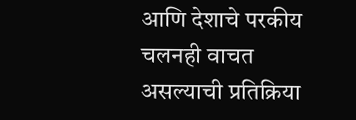आणि देशाचे परकीय चलनही वाचत असल्याची प्रतिक्रिया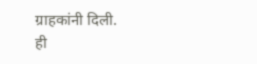ग्राहकांनी दिली.
ही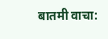बातमी वाचा: